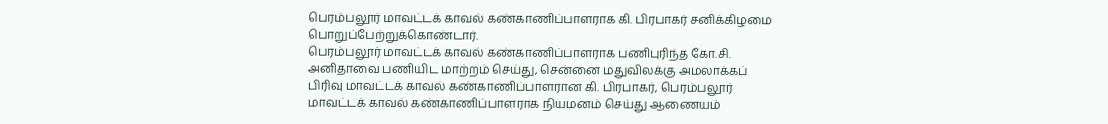பெரம்பலூர் மாவட்டக் காவல் கண்காணிப்பாளராக கி. பிரபாகர் சனிக்கிழமை பொறுப்பேற்றுக்கொண்டார்.
பெரம்பலூர் மாவட்டக் காவல் கண்காணிப்பாளராக பணிபுரிந்த கோ.சி. அனிதாவை பணியிட மாற்றம் செய்து, சென்னை மதுவிலக்கு அமலாக்கப் பிரிவு மாவட்டக் காவல் கண்காணிப்பாளரான கி. பிரபாகர், பெரம்பலூர் மாவட்டக் காவல் கண்காணிப்பாளராக நியமனம் செய்து ஆணையம்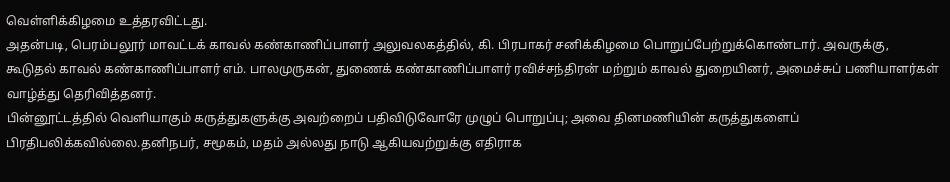வெள்ளிக்கிழமை உத்தரவிட்டது.
அதன்படி, பெரம்பலூர் மாவட்டக் காவல் கண்காணிப்பாளர் அலுவலகத்தில், கி. பிரபாகர் சனிக்கிழமை பொறுப்பேற்றுக்கொண்டார். அவருக்கு, கூடுதல் காவல் கண்காணிப்பாளர் எம். பாலமுருகன், துணைக் கண்காணிப்பாளர் ரவிச்சந்திரன் மற்றும் காவல் துறையினர், அமைச்சுப் பணியாளர்கள் வாழ்த்து தெரிவித்தனர்.
பின்னூட்டத்தில் வெளியாகும் கருத்துகளுக்கு அவற்றைப் பதிவிடுவோரே முழுப் பொறுப்பு; அவை தினமணியின் கருத்துகளைப் பிரதிபலிக்கவில்லை.தனிநபர், சமூகம், மதம் அல்லது நாடு ஆகியவற்றுக்கு எதிராக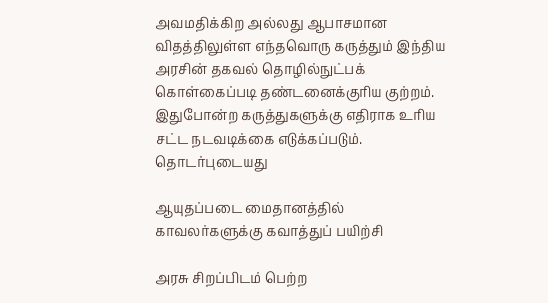அவமதிக்கிற அல்லது ஆபாசமான விதத்திலுள்ள எந்தவொரு கருத்தும் இந்திய அரசின் தகவல் தொழில்நுட்பக் கொள்கைப்படி தண்டனைக்குரிய குற்றம். இதுபோன்ற கருத்துகளுக்கு எதிராக உரிய சட்ட நடவடிக்கை எடுக்கப்படும்.
தொடர்புடையது

ஆயுதப்படை மைதானத்தில் காவலர்களுக்கு கவாத்துப் பயிற்சி

அரசு சிறப்பிடம் பெற்ற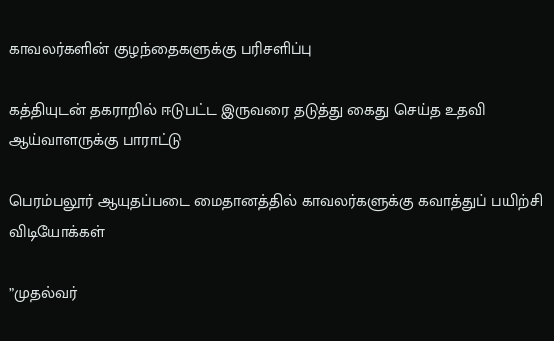காவலர்களின் குழந்தைகளுக்கு பரிசளிப்பு

கத்தியுடன் தகராறில் ஈடுபட்ட இருவரை தடுத்து கைது செய்த உதவி ஆய்வாளருக்கு பாராட்டு

பெரம்பலூர் ஆயுதப்படை மைதானத்தில் காவலர்களுக்கு கவாத்துப் பயிற்சி
விடியோக்கள்

”முதல்வர்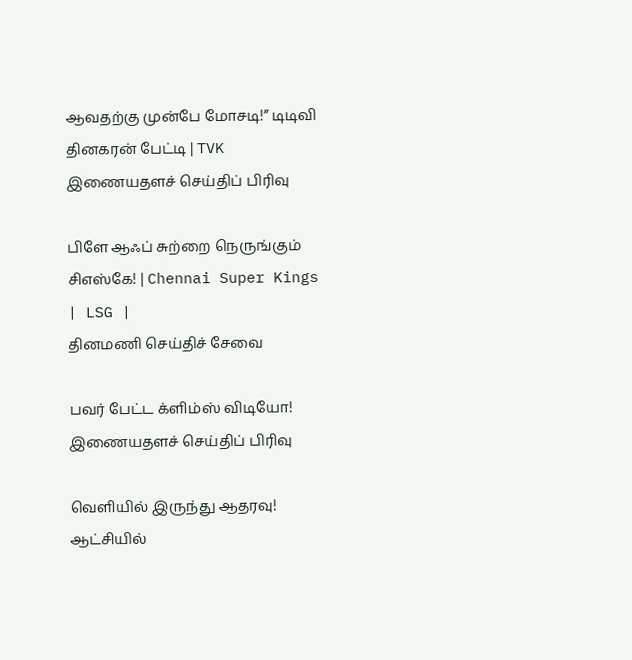ஆவதற்கு முன்பே மோசடி!” டிடிவி தினகரன் பேட்டி | TVK
இணையதளச் செய்திப் பிரிவு

பிளே ஆஃப் சுற்றை நெருங்கும் சிஎஸ்கே! | Chennai Super Kings | LSG |
தினமணி செய்திச் சேவை

பவர் பேட்ட க்ளிம்ஸ் விடியோ!
இணையதளச் செய்திப் பிரிவு

வெளியில் இருந்து ஆதரவு! ஆட்சியில்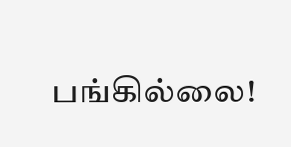பங்கில்லை!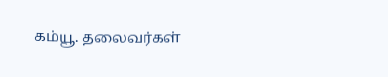கம்யூ. தலைவர்கள்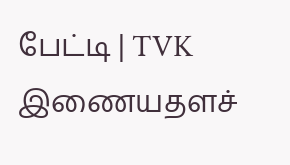பேட்டி | TVK
இணையதளச்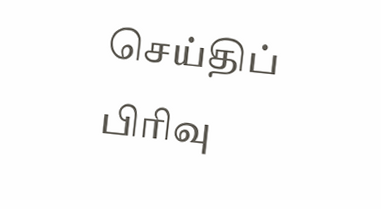செய்திப் பிரிவு